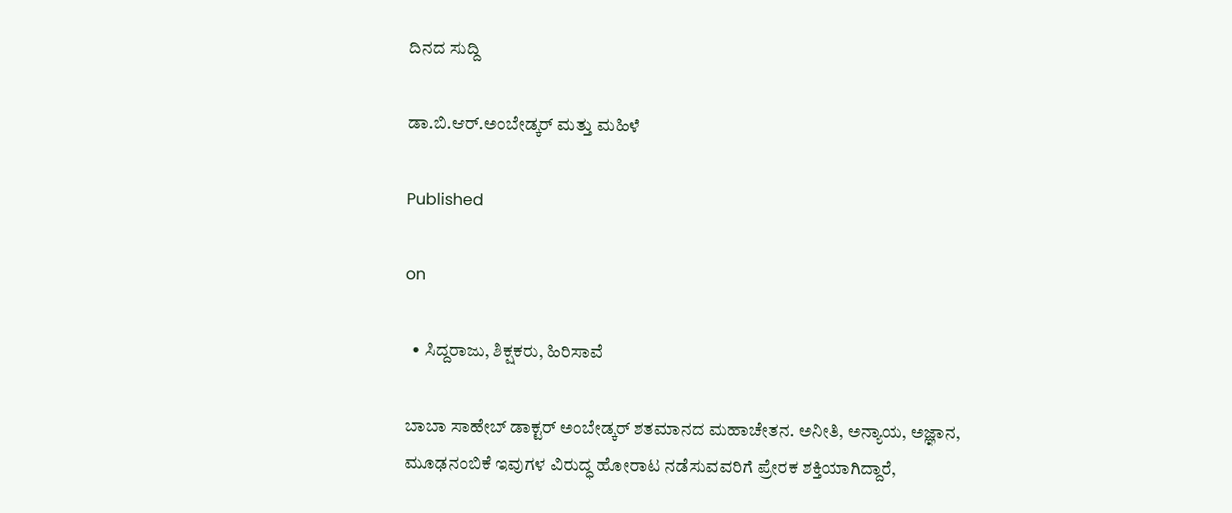ದಿನದ ಸುದ್ದಿ

ಡಾ.ಬಿ.ಆರ್.ಅಂಬೇಡ್ಕರ್ ಮತ್ತು ಮಹಿಳೆ

Published

on

  • ಸಿದ್ದರಾಜು, ಶಿಕ್ಷಕರು, ಹಿರಿಸಾವೆ

ಬಾಬಾ ಸಾಹೇಬ್ ಡಾಕ್ಟರ್ ಅಂಬೇಡ್ಕರ್ ಶತಮಾನದ ಮಹಾಚೇತನ. ಅನೀತಿ, ಅನ್ಯಾಯ, ಅಜ್ಞಾನ, ಮೂಢನಂಬಿಕೆ ಇವುಗಳ ವಿರುದ್ಧ ಹೋರಾಟ ನಡೆಸುವವರಿಗೆ ಪ್ರೇರಕ ಶಕ್ತಿಯಾಗಿದ್ದಾರೆ,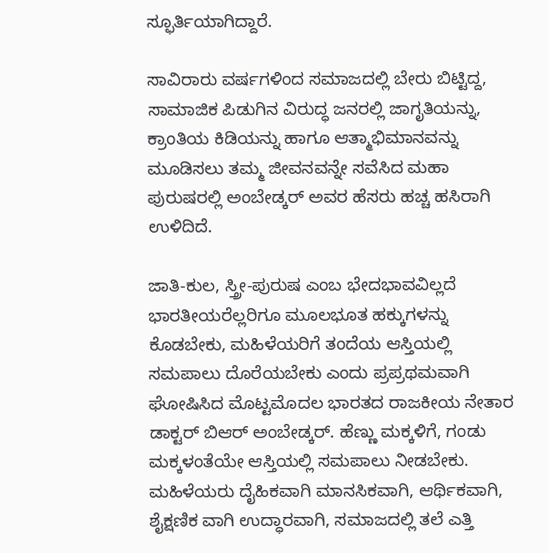ಸ್ಫೂರ್ತಿಯಾಗಿದ್ದಾರೆ.

ಸಾವಿರಾರು ವರ್ಷಗಳಿಂದ ಸಮಾಜದಲ್ಲಿ ಬೇರು ಬಿಟ್ಟಿದ್ದ, ಸಾಮಾಜಿಕ ಪಿಡುಗಿನ ವಿರುದ್ಧ ಜನರಲ್ಲಿ ಜಾಗೃತಿಯನ್ನು, ಕ್ರಾಂತಿಯ ಕಿಡಿಯನ್ನು ಹಾಗೂ ಆತ್ಮಾಭಿಮಾನವನ್ನು ಮೂಡಿಸಲು ತಮ್ಮ ಜೀವನವನ್ನೇ ಸವೆಸಿದ ಮಹಾ ಪುರುಷರಲ್ಲಿ ಅಂಬೇಡ್ಕರ್ ಅವರ ಹೆಸರು ಹಚ್ಚ ಹಸಿರಾಗಿ ಉಳಿದಿದೆ.

ಜಾತಿ-ಕುಲ, ಸ್ತ್ರೀ-ಪುರುಷ ಎಂಬ ಭೇದಭಾವವಿಲ್ಲದೆ ಭಾರತೀಯರೆಲ್ಲರಿಗೂ ಮೂಲಭೂತ ಹಕ್ಕುಗಳನ್ನು ಕೊಡಬೇಕು, ಮಹಿಳೆಯರಿಗೆ ತಂದೆಯ ಆಸ್ತಿಯಲ್ಲಿ ಸಮಪಾಲು ದೊರೆಯಬೇಕು ಎಂದು ಪ್ರಪ್ರಥಮವಾಗಿ ಘೋಷಿಸಿದ ಮೊಟ್ಟಮೊದಲ ಭಾರತದ ರಾಜಕೀಯ ನೇತಾರ ಡಾಕ್ಟರ್ ಬಿಆರ್ ಅಂಬೇಡ್ಕರ್. ಹೆಣ್ಣು ಮಕ್ಕಳಿಗೆ, ಗಂಡು ಮಕ್ಕಳಂತೆಯೇ ಆಸ್ತಿಯಲ್ಲಿ ಸಮಪಾಲು ನೀಡಬೇಕು. ಮಹಿಳೆಯರು ದೈಹಿಕವಾಗಿ ಮಾನಸಿಕವಾಗಿ, ಆರ್ಥಿಕವಾಗಿ, ಶೈಕ್ಷಣಿಕ ವಾಗಿ ಉದ್ಧಾರವಾಗಿ, ಸಮಾಜದಲ್ಲಿ ತಲೆ ಎತ್ತಿ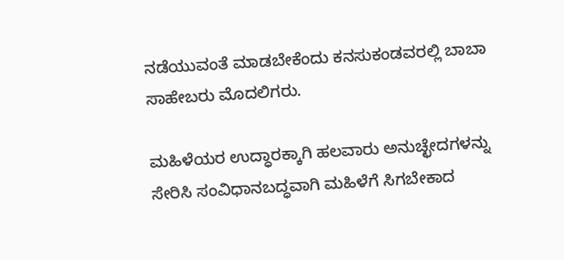ನಡೆಯುವಂತೆ ಮಾಡಬೇಕೆಂದು ಕನಸುಕಂಡವರಲ್ಲಿ ಬಾಬಾ ಸಾಹೇಬರು ಮೊದಲಿಗರು.

ಮಹಿಳೆಯರ ಉದ್ಧಾರಕ್ಕಾಗಿ ಹಲವಾರು ಅನುಚ್ಛೇದಗಳನ್ನು ಸೇರಿಸಿ ಸಂವಿಧಾನಬದ್ಧವಾಗಿ ಮಹಿಳೆಗೆ ಸಿಗಬೇಕಾದ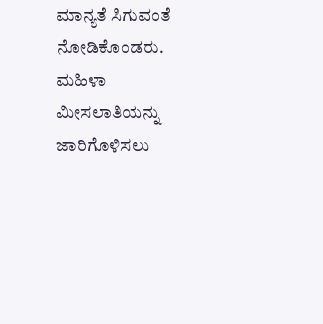ಮಾನ್ಯತೆ ಸಿಗುವಂತೆ ನೋಡಿಕೊಂಡರು. ಮಹಿಳಾ ಮೀಸಲಾತಿಯನ್ನು ಜಾರಿಗೊಳಿಸಲು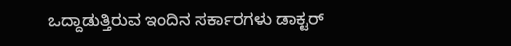ಒದ್ದಾಡುತ್ತಿರುವ ಇಂದಿನ ಸರ್ಕಾರಗಳು ಡಾಕ್ಟರ್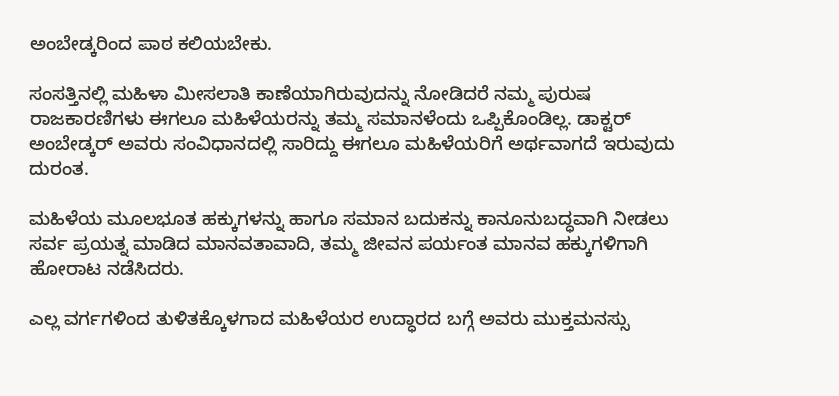ಅಂಬೇಡ್ಕರಿಂದ ಪಾಠ ಕಲಿಯಬೇಕು.

ಸಂಸತ್ತಿನಲ್ಲಿ ಮಹಿಳಾ ಮೀಸಲಾತಿ ಕಾಣೆಯಾಗಿರುವುದನ್ನು ನೋಡಿದರೆ ನಮ್ಮ ಪುರುಷ ರಾಜಕಾರಣಿಗಳು ಈಗಲೂ ಮಹಿಳೆಯರನ್ನು ತಮ್ಮ ಸಮಾನಳೆಂದು ಒಪ್ಪಿಕೊಂಡಿಲ್ಲ. ಡಾಕ್ಟರ್ ಅಂಬೇಡ್ಕರ್ ಅವರು ಸಂವಿಧಾನದಲ್ಲಿ ಸಾರಿದ್ದು ಈಗಲೂ ಮಹಿಳೆಯರಿಗೆ ಅರ್ಥವಾಗದೆ ಇರುವುದು ದುರಂತ.

ಮಹಿಳೆಯ ಮೂಲಭೂತ ಹಕ್ಕುಗಳನ್ನು ಹಾಗೂ ಸಮಾನ ಬದುಕನ್ನು ಕಾನೂನುಬದ್ಧವಾಗಿ ನೀಡಲು ಸರ್ವ ಪ್ರಯತ್ನ ಮಾಡಿದ ಮಾನವತಾವಾದಿ, ತಮ್ಮ ಜೀವನ ಪರ್ಯಂತ ಮಾನವ ಹಕ್ಕುಗಳಿಗಾಗಿ ಹೋರಾಟ ನಡೆಸಿದರು.

ಎಲ್ಲ ವರ್ಗಗಳಿಂದ ತುಳಿತಕ್ಕೊಳಗಾದ ಮಹಿಳೆಯರ ಉದ್ಧಾರದ ಬಗ್ಗೆ ಅವರು ಮುಕ್ತಮನಸ್ಸು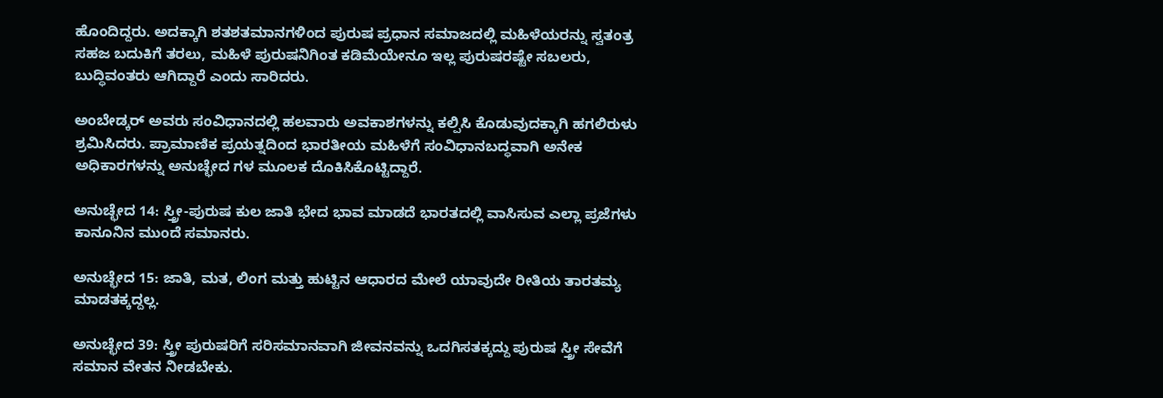ಹೊಂದಿದ್ದರು. ಅದಕ್ಕಾಗಿ ಶತಶತಮಾನಗಳಿಂದ ಪುರುಷ ಪ್ರಧಾನ ಸಮಾಜದಲ್ಲಿ ಮಹಿಳೆಯರನ್ನು ಸ್ವತಂತ್ರ ಸಹಜ ಬದುಕಿಗೆ ತರಲು, ಮಹಿಳೆ ಪುರುಷನಿಗಿಂತ ಕಡಿಮೆಯೇನೂ ಇಲ್ಲ ಪುರುಷರಷ್ಟೇ ಸಬಲರು, ಬುದ್ಧಿವಂತರು ಆಗಿದ್ದಾರೆ ಎಂದು ಸಾರಿದರು.

ಅಂಬೇಡ್ಕರ್ ಅವರು ಸಂವಿಧಾನದಲ್ಲಿ ಹಲವಾರು ಅವಕಾಶಗಳನ್ನು ಕಲ್ಪಿಸಿ ಕೊಡುವುದಕ್ಕಾಗಿ ಹಗಲಿರುಳು ಶ್ರಮಿಸಿದರು. ಪ್ರಾಮಾಣಿಕ ಪ್ರಯತ್ನದಿಂದ ಭಾರತೀಯ ಮಹಿಳೆಗೆ ಸಂವಿಧಾನಬದ್ಧವಾಗಿ ಅನೇಕ ಅಧಿಕಾರಗಳನ್ನು ಅನುಚ್ಛೇದ ಗಳ ಮೂಲಕ ದೊಕಿಸಿಕೊಟ್ಟಿದ್ದಾರೆ.

ಅನುಚ್ಛೇದ 14: ಸ್ತ್ರೀ-ಪುರುಷ ಕುಲ ಜಾತಿ ಭೇದ ಭಾವ ಮಾಡದೆ ಭಾರತದಲ್ಲಿ ವಾಸಿಸುವ ಎಲ್ಲಾ ಪ್ರಜೆಗಳು ಕಾನೂನಿನ ಮುಂದೆ ಸಮಾನರು.

ಅನುಚ್ಛೇದ 15: ಜಾತಿ, ಮತ, ಲಿಂಗ ಮತ್ತು ಹುಟ್ಟಿನ ಆಧಾರದ ಮೇಲೆ ಯಾವುದೇ ರೀತಿಯ ತಾರತಮ್ಯ ಮಾಡತಕ್ಕದ್ದಲ್ಲ.

ಅನುಚ್ಛೇದ 39: ಸ್ತ್ರೀ ಪುರುಷರಿಗೆ ಸರಿಸಮಾನವಾಗಿ ಜೀವನವನ್ನು ಒದಗಿಸತಕ್ಕದ್ದು ಪುರುಷ ಸ್ತ್ರೀ ಸೇವೆಗೆ ಸಮಾನ ವೇತನ ನೀಡಬೇಕು.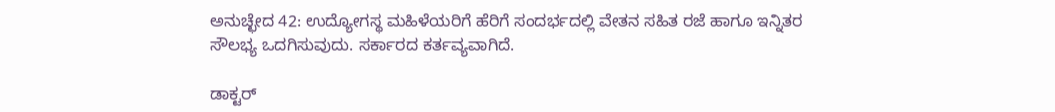ಅನುಚ್ಛೇದ 42: ಉದ್ಯೋಗಸ್ಥ ಮಹಿಳೆಯರಿಗೆ ಹೆರಿಗೆ ಸಂದರ್ಭದಲ್ಲಿ ವೇತನ ಸಹಿತ ರಜೆ ಹಾಗೂ ಇನ್ನಿತರ ಸೌಲಭ್ಯ ಒದಗಿಸುವುದು. ಸರ್ಕಾರದ ಕರ್ತವ್ಯವಾಗಿದೆ.

ಡಾಕ್ಟರ್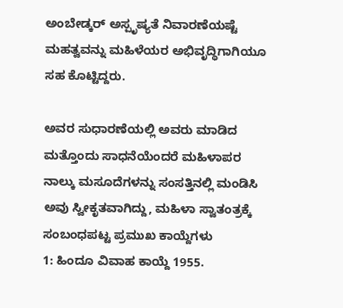ಅಂಬೇಡ್ಕರ್ ಅಸ್ಪೃಷ್ಯತೆ ನಿವಾರಣೆಯಷ್ಟೆ ಮಹತ್ವವನ್ನು ಮಹಿಳೆಯರ ಅಭಿವೃದ್ಧಿಗಾಗಿಯೂ ಸಹ ಕೊಟ್ಟಿದ್ದರು.

ಅವರ ಸುಧಾರಣೆಯಲ್ಲಿ ಅವರು ಮಾಡಿದ ಮತ್ತೊಂದು ಸಾಧನೆಯೆಂದರೆ ಮಹಿಳಾಪರ ನಾಲ್ಕು ಮಸೂದೆಗಳನ್ನು ಸಂಸತ್ತಿನಲ್ಲಿ ಮಂಡಿಸಿ ಅವು ಸ್ವೀಕೃತವಾಗಿದ್ದು, ಮಹಿಳಾ ಸ್ವಾತಂತ್ರಕ್ಕೆ ಸಂಬಂಧಪಟ್ಟ ಪ್ರಮುಖ ಕಾಯ್ದೆಗಳು
1: ಹಿಂದೂ ವಿವಾಹ ಕಾಯ್ದೆ 1955.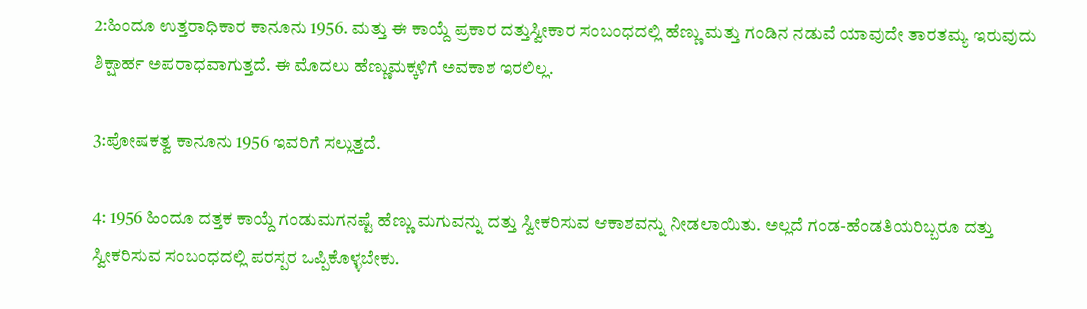2:ಹಿಂದೂ ಉತ್ತರಾಧಿಕಾರ ಕಾನೂನು 1956. ಮತ್ತು ಈ ಕಾಯ್ದೆ ಪ್ರಕಾರ ದತ್ತುಸ್ವೀಕಾರ ಸಂಬಂಧದಲ್ಲಿ ಹೆಣ್ಣು ಮತ್ತು ಗಂಡಿನ ನಡುವೆ ಯಾವುದೇ ತಾರತಮ್ಯ ಇರುವುದು ಶಿಕ್ಷಾರ್ಹ ಅಪರಾಧವಾಗುತ್ತದೆ. ಈ ಮೊದಲು ಹೆಣ್ಣುಮಕ್ಕಳಿಗೆ ಅವಕಾಶ ಇರಲಿಲ್ಲ.

3:ಪೋಷಕತ್ವ ಕಾನೂನು 1956 ಇವರಿಗೆ ಸಲ್ಲುತ್ತದೆ.

4: 1956 ಹಿಂದೂ ದತ್ತಕ ಕಾಯ್ದೆ ಗಂಡುಮಗನಷ್ಟೆ ಹೆಣ್ಣು ಮಗುವನ್ನು ದತ್ತು ಸ್ವೀಕರಿಸುವ ಆಕಾಶವನ್ನು ನೀಡಲಾಯಿತು. ಅಲ್ಲದೆ ಗಂಡ-ಹೆಂಡತಿಯರಿಬ್ಬರೂ ದತ್ತು ಸ್ವೀಕರಿಸುವ ಸಂಬಂಧದಲ್ಲಿ ಪರಸ್ಪರ ಒಪ್ಪಿಕೊಳ್ಳಬೇಕು.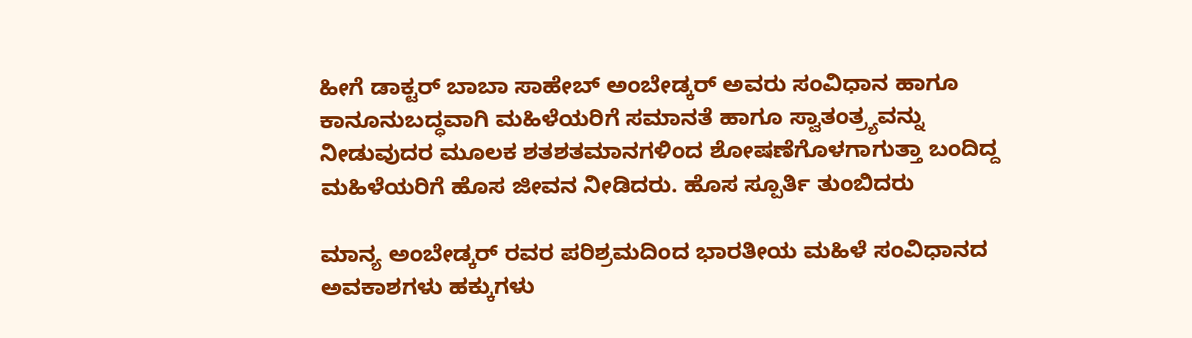ಹೀಗೆ ಡಾಕ್ಟರ್ ಬಾಬಾ ಸಾಹೇಬ್ ಅಂಬೇಡ್ಕರ್ ಅವರು ಸಂವಿಧಾನ ಹಾಗೂ ಕಾನೂನುಬದ್ಧವಾಗಿ ಮಹಿಳೆಯರಿಗೆ ಸಮಾನತೆ ಹಾಗೂ ಸ್ವಾತಂತ್ರ್ಯವನ್ನು ನೀಡುವುದರ ಮೂಲಕ ಶತಶತಮಾನಗಳಿಂದ ಶೋಷಣೆಗೊಳಗಾಗುತ್ತಾ ಬಂದಿದ್ದ ಮಹಿಳೆಯರಿಗೆ ಹೊಸ ಜೀವನ ನೀಡಿದರು. ಹೊಸ ಸ್ಪೂರ್ತಿ ತುಂಬಿದರು

ಮಾನ್ಯ ಅಂಬೇಡ್ಕರ್ ರವರ ಪರಿಶ್ರಮದಿಂದ ಭಾರತೀಯ ಮಹಿಳೆ ಸಂವಿಧಾನದ ಅವಕಾಶಗಳು ಹಕ್ಕುಗಳು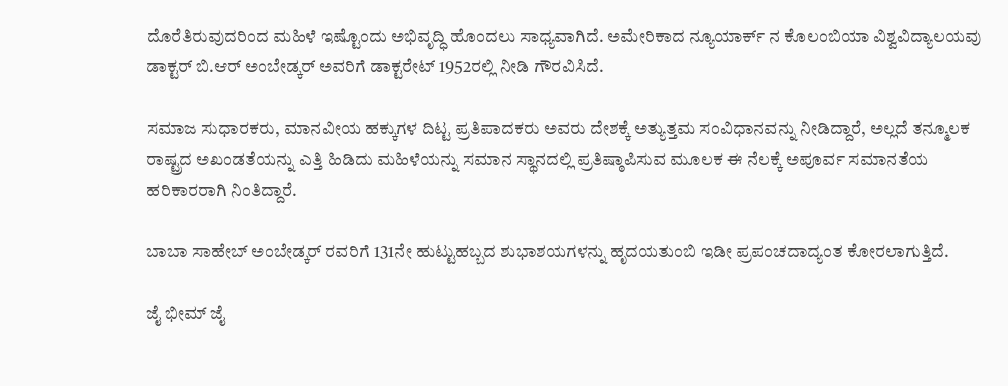ದೊರೆತಿರುವುದರಿಂದ ಮಹಿಳೆ ಇಷ್ಟೊಂದು ಅಭಿವೃದ್ಧಿ ಹೊಂದಲು ಸಾಧ್ಯವಾಗಿದೆ. ಅಮೇರಿಕಾದ ನ್ಯೂಯಾರ್ಕ್ ನ ಕೊಲಂಬಿಯಾ ವಿಶ್ವವಿದ್ಯಾಲಯವು ಡಾಕ್ಟರ್ ಬಿ.ಆರ್ ಅಂಬೇಡ್ಕರ್ ಅವರಿಗೆ ಡಾಕ್ಟರೇಟ್ 1952ರಲ್ಲಿ ನೀಡಿ ಗೌರವಿಸಿದೆ.

ಸಮಾಜ ಸುಧಾರಕರು, ಮಾನವೀಯ ಹಕ್ಕುಗಳ ದಿಟ್ಟ ಪ್ರತಿಪಾದಕರು ಅವರು ದೇಶಕ್ಕೆ ಅತ್ಯುತ್ತಮ ಸಂವಿಧಾನವನ್ನು ನೀಡಿದ್ದಾರೆ, ಅಲ್ಲದೆ ತನ್ಮೂಲಕ ರಾಷ್ಟ್ರದ ಅಖಂಡತೆಯನ್ನು ಎತ್ತಿ ಹಿಡಿದು ಮಹಿಳೆಯನ್ನು ಸಮಾನ ಸ್ಥಾನದಲ್ಲಿ ಪ್ರತಿಷ್ಠಾಪಿಸುವ ಮೂಲಕ ಈ ನೆಲಕ್ಕೆ ಅಪೂರ್ವ ಸಮಾನತೆಯ ಹರಿಕಾರರಾಗಿ ನಿಂತಿದ್ದಾರೆ.

ಬಾಬಾ ಸಾಹೇಬ್ ಅಂಬೇಡ್ಕರ್ ರವರಿಗೆ 131ನೇ ಹುಟ್ಟುಹಬ್ಬದ ಶುಭಾಶಯಗಳನ್ನು ಹೃದಯತುಂಬಿ ಇಡೀ ಪ್ರಪಂಚದಾದ್ಯಂತ ಕೋರಲಾಗುತ್ತಿದೆ.

ಜೈ ಭೀಮ್ ಜೈ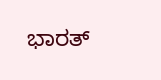ಭಾರತ್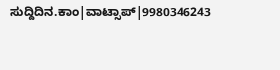ಸುದ್ದಿದಿನ.ಕಾಂ|ವಾಟ್ಸಾಪ್|9980346243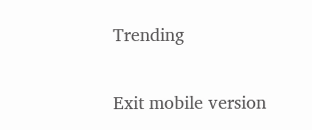Trending

Exit mobile version